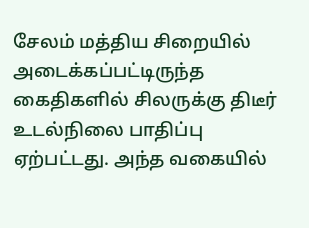சேலம் மத்திய சிறையில் அடைக்கப்பட்டிருந்த கைதிகளில் சிலருக்கு திடீர் உடல்நிலை பாதிப்பு ஏற்பட்டது. அந்த வகையில்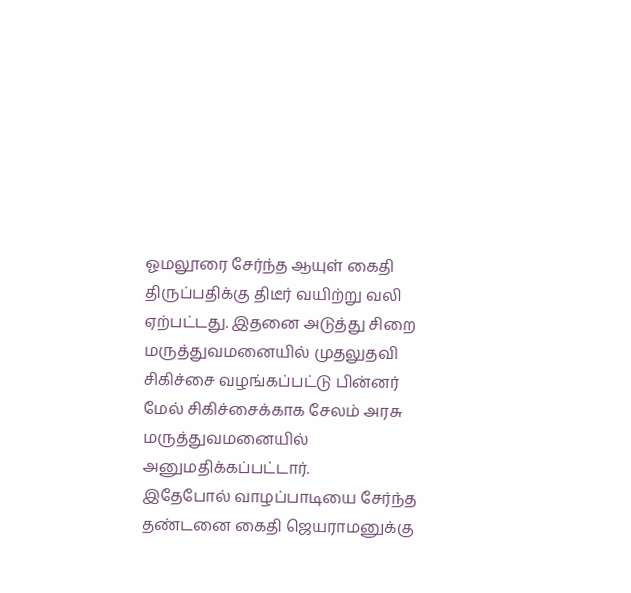ஓமலூரை சேர்ந்த ஆயுள் கைதி திருப்பதிக்கு திடீர் வயிற்று வலி ஏற்பட்டது. இதனை அடுத்து சிறை மருத்துவமனையில் முதலுதவி சிகிச்சை வழங்கப்பட்டு பின்னர் மேல் சிகிச்சைக்காக சேலம் அரசு மருத்துவமனையில் அனுமதிக்கப்பட்டார்.
இதேபோல் வாழப்பாடியை சேர்ந்த தண்டனை கைதி ஜெயராமனுக்கு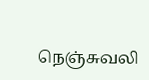நெஞ்சுவலி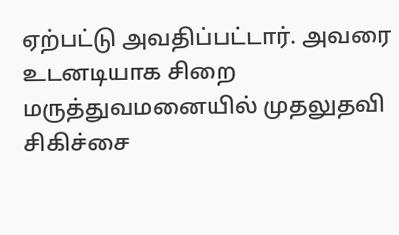ஏற்பட்டு அவதிப்பட்டார். அவரை உடனடியாக சிறை மருத்துவமனையில் முதலுதவி சிகிச்சை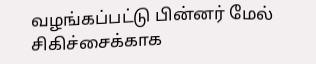வழங்கப்பட்டு பின்னர் மேல் சிகிச்சைக்காக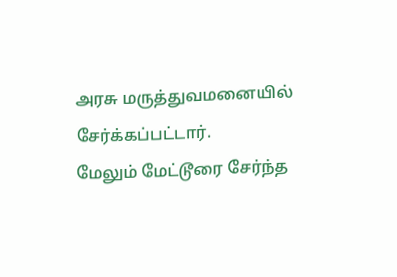அரசு மருத்துவமனையில் சேர்க்கப்பட்டார்.
மேலும் மேட்டூரை சேர்ந்த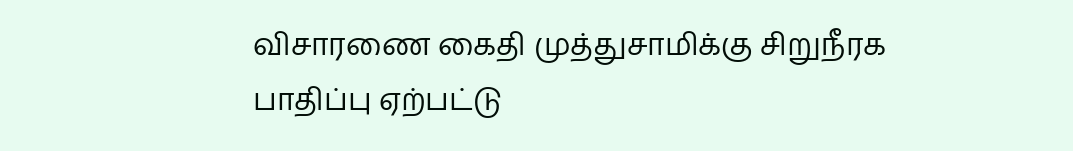விசாரணை கைதி முத்துசாமிக்கு சிறுநீரக பாதிப்பு ஏற்பட்டு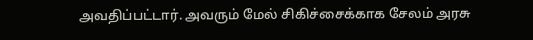அவதிப்பட்டார். அவரும் மேல் சிகிச்சைக்காக சேலம் அரசு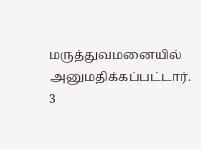மருத்துவமனையில் அனுமதிக்கப்பட்டார். 3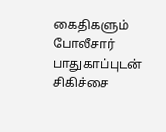கைதிகளும் போலீசார் பாதுகாப்புடன் சிகிச்சை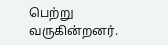பெற்று வருகின்றனர்.